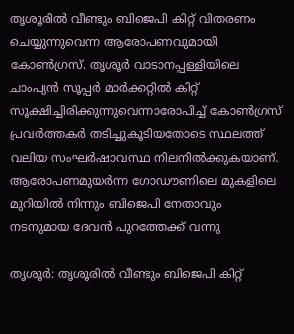തൃശൂരിൽ വീണ്ടും ബിജെപി കിറ്റ് വിതരണം ചെയ്യുന്നുവെന്ന ആരോപണവുമായി കോൺഗ്രസ്. തൃശൂര്‍ വാടാനപ്പള്ളിയിലെ ചാംപ്യൻ സൂപ്പർ മാർക്കറ്റിൽ കിറ്റ് സൂക്ഷിച്ചിരിക്കുന്നുവെന്നാരോപിച്ച് കോൺഗ്രസ് പ്രവർത്തകർ തടിച്ചുകൂടിയതോടെ സ്ഥലത്ത് വലിയ സംഘർഷാവസ്ഥ നിലനിൽക്കുകയാണ്. ആരോപണമുയർന്ന ഗോഡൗണിലെ മുകളിലെ മുറിയിൽ നിന്നും ബിജെപി നേതാവും നടനുമായ ദേവൻ പുറത്തേക്ക് വന്നു

തൃശൂര്‍: തൃശൂരിൽ വീണ്ടും ബിജെപി കിറ്റ്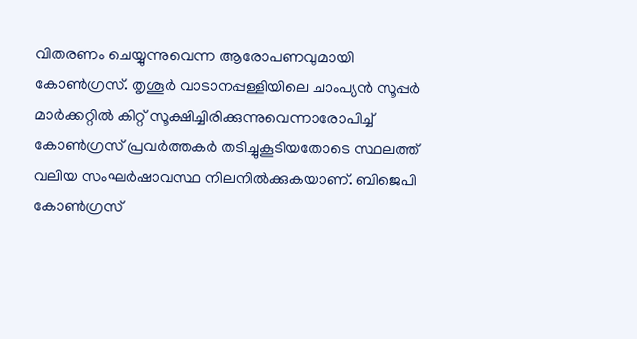വിതരണം ചെയ്യുന്നുവെന്ന ആരോപണവുമായി കോൺഗ്രസ്. തൃശൂര്‍ വാടാനപ്പള്ളിയിലെ ചാംപ്യൻ സൂപ്പർ മാർക്കറ്റിൽ കിറ്റ് സൂക്ഷിച്ചിരിക്കുന്നുവെന്നാരോപിച്ച് കോൺഗ്രസ് പ്രവർത്തകർ തടിച്ചുകൂടിയതോടെ സ്ഥലത്ത് വലിയ സംഘർഷാവസ്ഥ നിലനിൽക്കുകയാണ്. ബിജെപി കോൺഗ്രസ്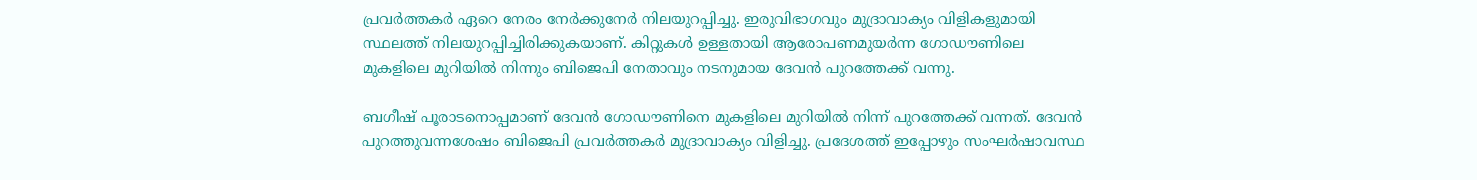പ്രവർത്തകർ ഏറെ നേരം നേർക്കുനേർ നിലയുറപ്പിച്ചു. ഇരുവിഭാഗവും മുദ്രാവാക്യം വിളികളുമായി സ്ഥലത്ത് നിലയുറപ്പിച്ചിരിക്കുകയാണ്. കിറ്റുകൾ ഉള്ളതായി ആരോപണമുയർന്ന ഗോഡൗണിലെ മുകളിലെ മുറിയിൽ നിന്നും ബിജെപി നേതാവും നടനുമായ ദേവൻ പുറത്തേക്ക് വന്നു.

ബഗീഷ് പൂരാടനൊപ്പമാണ് ദേവൻ ഗോഡൗണിനെ മുകളിലെ മുറിയിൽ നിന്ന് പുറത്തേക്ക് വന്നത്. ദേവൻ പുറത്തുവന്നശേഷം ബിജെപി പ്രവര്‍ത്തകര്‍ മുദ്രാവാക്യം വിളിച്ചു. പ്രദേശത്ത് ഇപ്പോഴും സംഘർഷാവസ്ഥ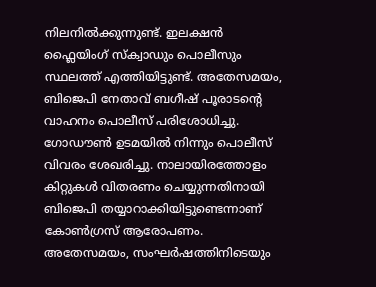നിലനിൽക്കുന്നുണ്ട്. ഇലക്ഷൻ ഫ്ലൈയിംഗ് സ്ക്വാഡും പൊലീസും സ്ഥലത്ത് എത്തിയിട്ടുണ്ട്. അതേസമയം, ബിജെപി നേതാവ് ബഗീഷ് പൂരാടന്‍റെ വാഹനം പൊലീസ് പരിശോധിച്ചു. ഗോഡൗണ്‍ ഉടമയിൽ നിന്നും പൊലീസ് വിവരം ശേഖരിച്ചു. നാലായിരത്തോളം കിറ്റുകള്‍ വിതരണം ചെയ്യുന്നതിനായി ബിജെപി തയ്യാറാക്കിയിട്ടുണ്ടെന്നാണ് കോണ്‍ഗ്രസ് ആരോപണം. അതേസമയം, സംഘര്‍ഷത്തിനിടെയും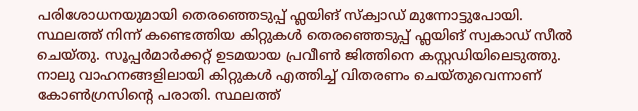പരിശോധനയുമായി തെരഞ്ഞെടുപ്പ് ഫ്ലയിങ് സ്ക്വാഡ് മുന്നോട്ടുപോയി. സ്ഥലത്ത് നിന്ന് കണ്ടെത്തിയ കിറ്റുകള്‍ തെരഞ്ഞെടുപ്പ് ഫ്ലയിങ് സ്വകാഡ് സീൽ ചെയ്തു. സൂപ്പര്‍മാര്‍ക്കറ്റ് ഉടമയായ പ്രവീണ്‍ ജിത്തിനെ കസ്റ്റഡിയിലെടുത്തു. നാലു വാഹനങ്ങളിലായി കിറ്റുകള്‍ എത്തിച്ച് വിതരണം ചെയ്തുവെന്നാണ് കോണ്‍ഗ്രസിന്‍റെ പരാതി. സ്ഥലത്ത്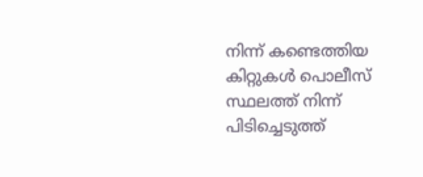നിന്ന് കണ്ടെത്തിയ കിറ്റുകള്‍ പൊലീസ് സ്ഥലത്ത് നിന്ന് പിടിച്ചെടുത്ത്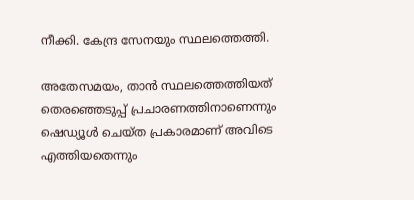നീക്കി. കേന്ദ്ര സേനയും സ്ഥലത്തെത്തി.

അതേസമയം, താൻ സ്ഥലത്തെത്തിയത് തെരഞ്ഞെടുപ്പ് പ്രചാരണത്തിനാണെന്നും ഷെഡ്യൂള്‍ ചെയ്ത പ്രകാരമാണ് അവിടെ എത്തിയതെന്നും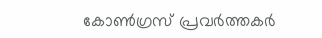കോണ്‍ഗ്രസ് പ്രവര്‍ത്തകര്‍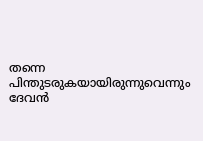തന്നെ പിന്തുടരുകയായിരുന്നുവെന്നും ദേവൻ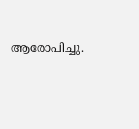ആരോപിച്ചു.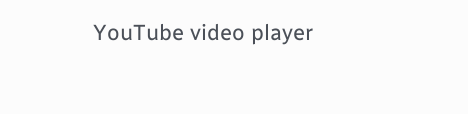YouTube video player